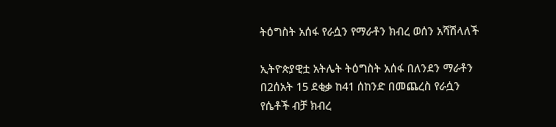ትዕግስት አሰፋ የራሷን የማራቶን ክብረ ወሰን አሻሽላለች

ኢትዮጵያዊቷ አትሌት ትዕግስት አሰፋ በለንደን ማራቶን በ2ሰአት 15 ደቂቃ ከ41 ሰከንድ በመጨረስ የራሷን የሴቶች ብቻ ክብረ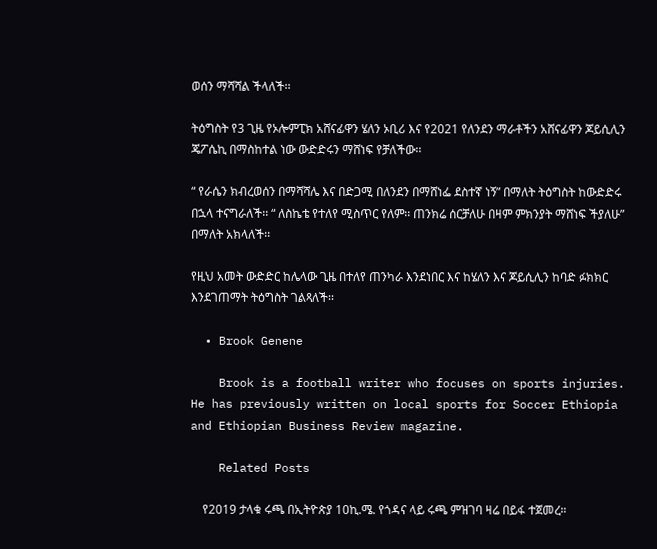ወሰን ማሻሻል ችላለች፡፡

ትዕግስት የ3 ጊዜ የኦሎምፒክ አሸናፊዋን ሄለን ኦቢሪ እና የ2021 የለንደን ማራቶችን አሸናፊዋን ጆይሲሊን ጄፖሴኪ በማስከተል ነው ውድድሩን ማሸነፍ የቻለችው፡፡

“ የራሴን ክብረወሰን በማሻሻሌ እና በድጋሚ በለንደን በማሸነፌ ደስተኛ ነኝ” በማለት ትዕግስት ከውድድሩ በኋላ ተናግራለች፡፡ “ ለስኬቴ የተለየ ሚስጥር የለም፡፡ ጠንክሬ ሰርቻለሁ በዛም ምክንያት ማሸነፍ ችያለሁ” በማለት አክላለች፡፡

የዚህ አመት ውድድር ከሌላው ጊዜ በተለየ ጠንካራ እንደነበር እና ከሄለን እና ጆይሲሊን ከባድ ፉክክር እንደገጠማት ትዕግስት ገልጻለች፡፡

  • Brook Genene

    Brook is a football writer who focuses on sports injuries. He has previously written on local sports for Soccer Ethiopia and Ethiopian Business Review magazine.

    Related Posts

    የ2019 ታላቁ ሩጫ በኢትዮጵያ 10ኪ.ሜ. የጎዳና ላይ ሩጫ ምዝገባ ዛሬ በይፋ ተጀመረ።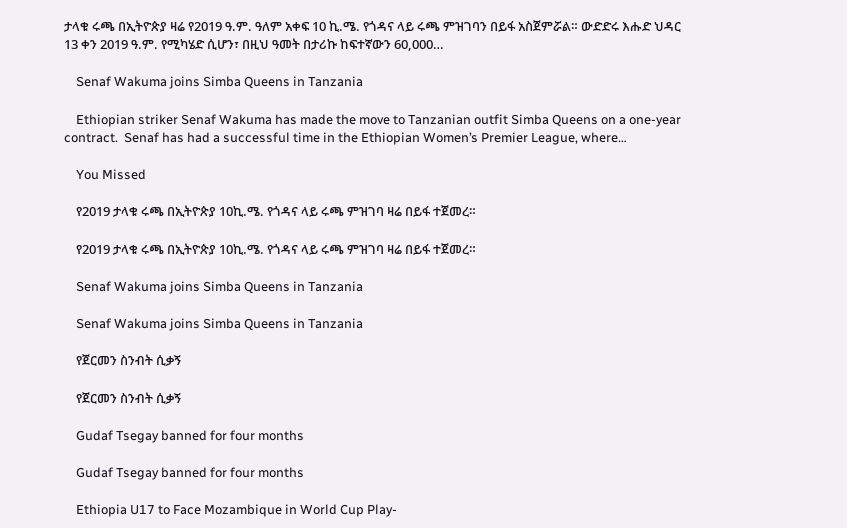ታላቁ ሩጫ በኢትዮጵያ ዛሬ የ2019 ዓ.ም. ዓለም አቀፍ 10 ኪ.ሜ. የጎዳና ላይ ሩጫ ምዝገባን በይፋ አስጀምሯል። ውድድሩ እሑድ ህዳር 13 ቀን 2019 ዓ.ም. የሚካሄድ ሲሆን፣ በዚህ ዓመት በታሪኩ ከፍተኛውን 60,000…

    Senaf Wakuma joins Simba Queens in Tanzania

    Ethiopian striker Senaf Wakuma has made the move to Tanzanian outfit Simba Queens on a one-year contract.  Senaf has had a successful time in the Ethiopian Women’s Premier League, where…

    You Missed

    የ2019 ታላቁ ሩጫ በኢትዮጵያ 10ኪ.ሜ. የጎዳና ላይ ሩጫ ምዝገባ ዛሬ በይፋ ተጀመረ።

    የ2019 ታላቁ ሩጫ በኢትዮጵያ 10ኪ.ሜ. የጎዳና ላይ ሩጫ ምዝገባ ዛሬ በይፋ ተጀመረ።

    Senaf Wakuma joins Simba Queens in Tanzania

    Senaf Wakuma joins Simba Queens in Tanzania

    የጀርመን ስንብት ሲቃኝ

    የጀርመን ስንብት ሲቃኝ

    Gudaf Tsegay banned for four months

    Gudaf Tsegay banned for four months

    Ethiopia U17 to Face Mozambique in World Cup Play-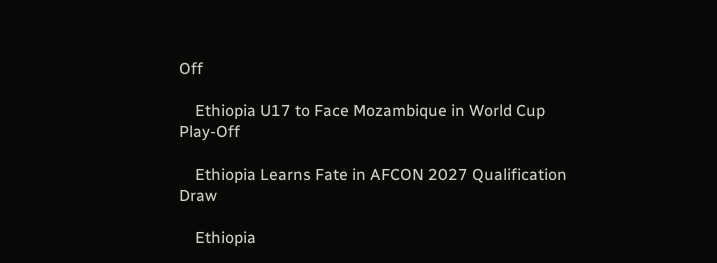Off

    Ethiopia U17 to Face Mozambique in World Cup Play-Off

    Ethiopia Learns Fate in AFCON 2027 Qualification Draw

    Ethiopia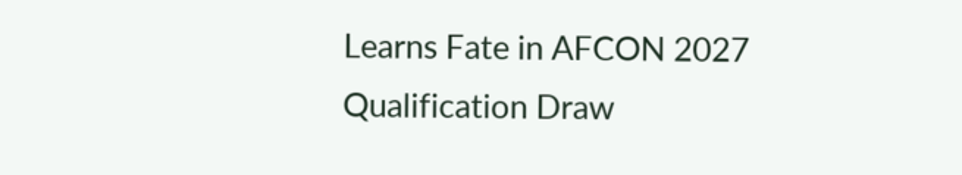Learns Fate in AFCON 2027 Qualification Draw